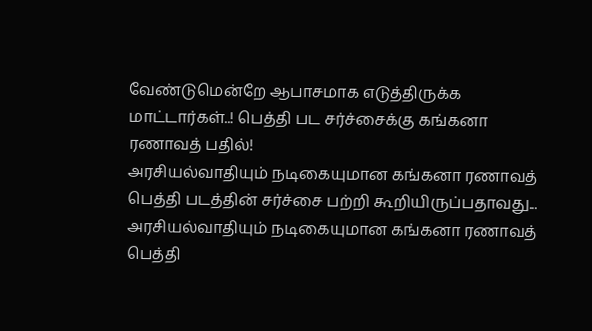வேண்டுமென்றே ஆபாசமாக எடுத்திருக்க மாட்டார்கள்..! பெத்தி பட சர்ச்சைக்கு கங்கனா ரணாவத் பதில்!
அரசியல்வாதியும் நடிகையுமான கங்கனா ரணாவத் பெத்தி படத்தின் சர்ச்சை பற்றி கூறியிருப்பதாவது...
அரசியல்வாதியும் நடிகையுமான கங்கனா ரணாவத் பெத்தி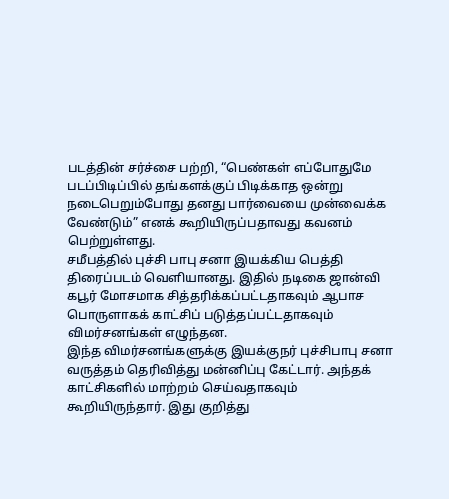படத்தின் சர்ச்சை பற்றி, “பெண்கள் எப்போதுமே படப்பிடிப்பில் தங்களக்குப் பிடிக்காத ஒன்று நடைபெறும்போது தனது பார்வையை முன்வைக்க வேண்டும்” எனக் கூறியிருப்பதாவது கவனம் பெற்றுள்ளது.
சமீபத்தில் புச்சி பாபு சனா இயக்கிய பெத்தி திரைப்படம் வெளியானது. இதில் நடிகை ஜான்வி கபூர் மோசமாக சித்தரிக்கப்பட்டதாகவும் ஆபாச பொருளாகக் காட்சிப் படுத்தப்பட்டதாகவும் விமர்சனங்கள் எழுந்தன.
இந்த விமர்சனங்களுக்கு இயக்குநர் புச்சிபாபு சனா வருத்தம் தெரிவித்து மன்னிப்பு கேட்டார். அந்தக் காட்சிகளில் மாற்றம் செய்வதாகவும் கூறியிருந்தார். இது குறித்து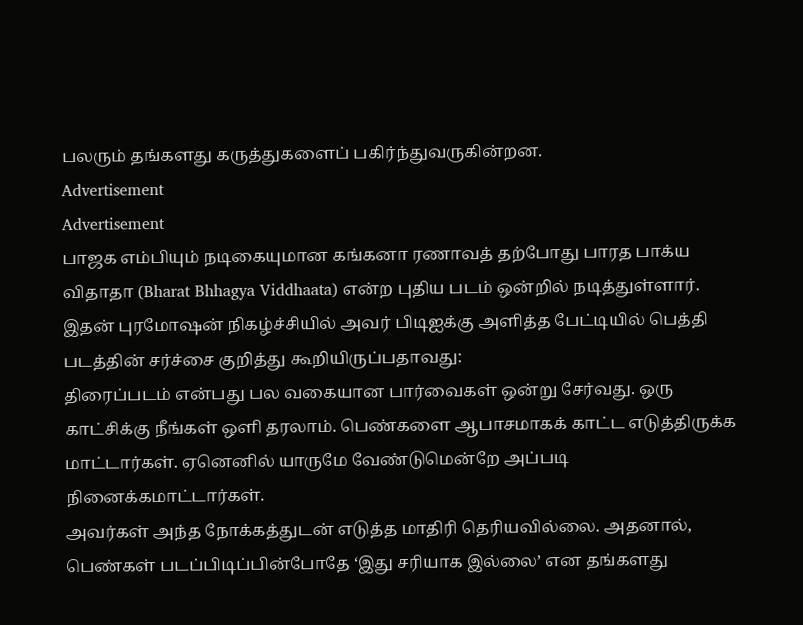பலரும் தங்களது கருத்துகளைப் பகிர்ந்துவருகின்றன.
Advertisement
Advertisement
பாஜக எம்பியும் நடிகையுமான கங்கனா ரணாவத் தற்போது பாரத பாக்ய விதாதா (Bharat Bhhagya Viddhaata) என்ற புதிய படம் ஒன்றில் நடித்துள்ளார். இதன் புரமோஷன் நிகழ்ச்சியில் அவர் பிடிஐக்கு அளித்த பேட்டியில் பெத்தி படத்தின் சர்ச்சை குறித்து கூறியிருப்பதாவது:
திரைப்படம் என்பது பல வகையான பார்வைகள் ஒன்று சேர்வது. ஒரு காட்சிக்கு நீங்கள் ஒளி தரலாம். பெண்களை ஆபாசமாகக் காட்ட எடுத்திருக்க மாட்டார்கள். ஏனெனில் யாருமே வேண்டுமென்றே அப்படி நினைக்கமாட்டார்கள்.
அவர்கள் அந்த நோக்கத்துடன் எடுத்த மாதிரி தெரியவில்லை. அதனால், பெண்கள் படப்பிடிப்பின்போதே ‘இது சரியாக இல்லை’ என தங்களது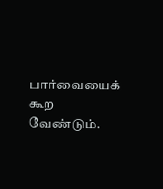பார்வையைக் கூற வேண்டும்.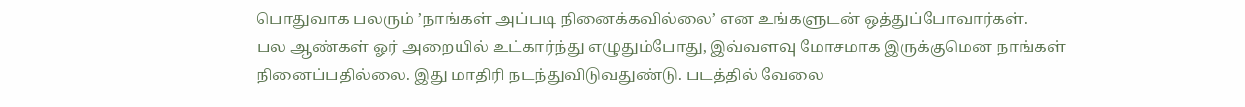பொதுவாக பலரும் ’நாங்கள் அப்படி நினைக்கவில்லை’ என உங்களுடன் ஒத்துப்போவார்கள்.
பல ஆண்கள் ஓர் அறையில் உட்கார்ந்து எழுதும்போது, இவ்வளவு மோசமாக இருக்குமென நாங்கள் நினைப்பதில்லை. இது மாதிரி நடந்துவிடுவதுண்டு. படத்தில் வேலை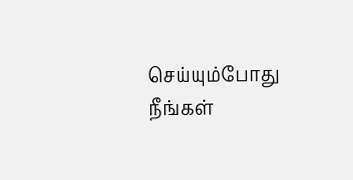செய்யும்போது நீங்கள்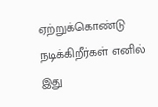ஏற்றுக்கொண்டு நடிக்கிறீர்கள் எனில் இது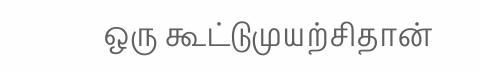ஒரு கூட்டுமுயற்சிதான்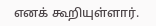எனக் கூறியுள்ளார்.